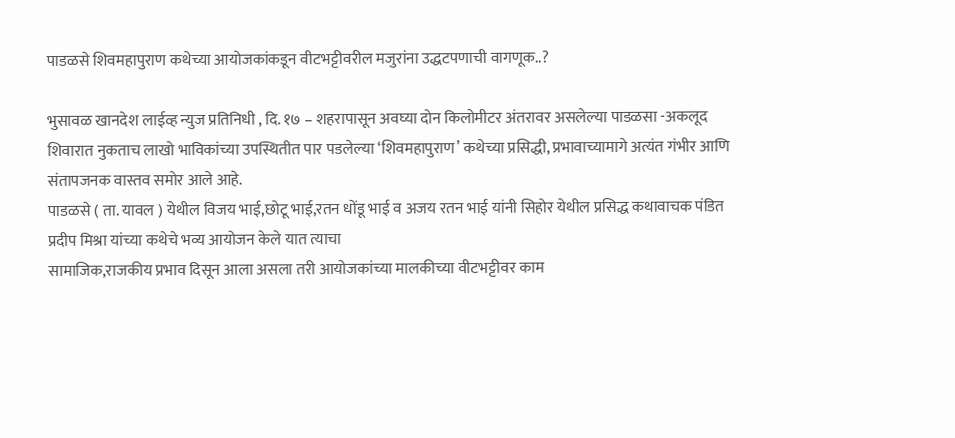पाडळसे शिवमहापुराण कथेच्या आयोजकांकडून वीटभट्टीवरील मजुरांना उद्धटपणाची वागणूक..?

भुसावळ खानदेश लाईव्ह न्युज प्रतिनिधी , दि. १७ – शहरापासून अवघ्या दोन किलोमीटर अंतरावर असलेल्या पाडळसा -अकलूद शिवारात नुकताच लाखो भाविकांच्या उपस्थितीत पार पडलेल्या ‘शिवमहापुराण’ कथेच्या प्रसिद्धी, प्रभावाच्यामागे अत्यंत गंभीर आणि संतापजनक वास्तव समोर आले आहे.
पाडळसे ( ता. यावल ) येथील विजय भाई,छोटू भाई,रतन धोंडू भाई व अजय रतन भाई यांनी सिहोर येथील प्रसिद्ध कथावाचक पंडित प्रदीप मिश्रा यांच्या कथेचे भव्य आयोजन केले यात त्याचा
सामाजिक,राजकीय प्रभाव दिसून आला असला तरी आयोजकांच्या मालकीच्या वीटभट्टीवर काम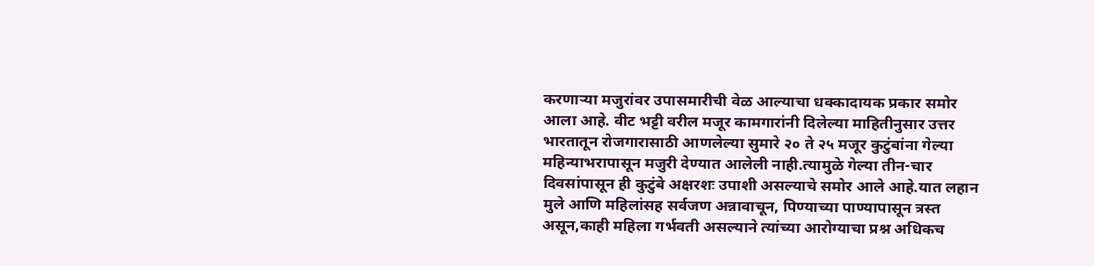करणाऱ्या मजुरांवर उपासमारीची वेळ आल्याचा धक्कादायक प्रकार समोर आला आहे. वीट भट्टी वरील मजूर कामगारांनी दिलेल्या माहितीनुसार उत्तर भारतातून रोजगारासाठी आणलेल्या सुमारे २० ते २५ मजूर कुटुंबांना गेल्या महिन्याभरापासून मजुरी देण्यात आलेली नाही.त्यामुळे गेल्या तीन-चार दिवसांपासून ही कुटुंबे अक्षरशः उपाशी असल्याचे समोर आले आहे.यात लहान मुले आणि महिलांसह सर्वजण अन्नावाचून, पिण्याच्या पाण्यापासून त्रस्त असून,काही महिला गर्भवती असल्याने त्यांच्या आरोग्याचा प्रश्न अधिकच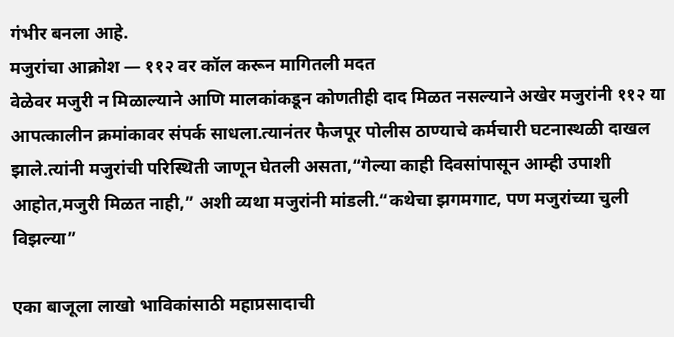गंभीर बनला आहे.
मजुरांचा आक्रोश — ११२ वर कॉल करून मागितली मदत
वेळेवर मजुरी न मिळाल्याने आणि मालकांकडून कोणतीही दाद मिळत नसल्याने अखेर मजुरांनी ११२ या आपत्कालीन क्रमांकावर संपर्क साधला.त्यानंतर फैजपूर पोलीस ठाण्याचे कर्मचारी घटनास्थळी दाखल झाले.त्यांनी मजुरांची परिस्थिती जाणून घेतली असता,“गेल्या काही दिवसांपासून आम्ही उपाशी आहोत,मजुरी मिळत नाही,” अशी व्यथा मजुरांनी मांडली.“कथेचा झगमगाट, पण मजुरांच्या चुली विझल्या”

एका बाजूला लाखो भाविकांसाठी महाप्रसादाची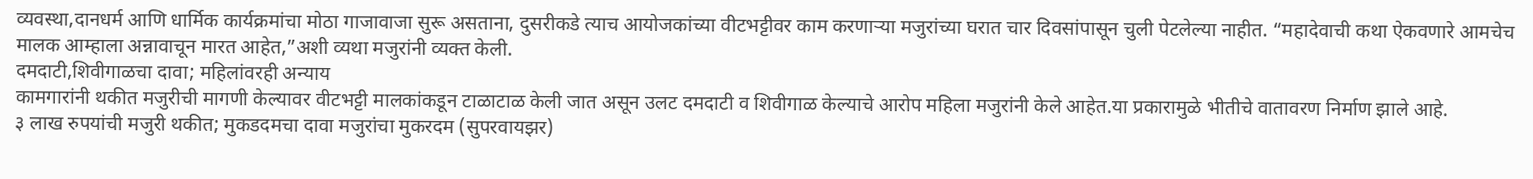व्यवस्था,दानधर्म आणि धार्मिक कार्यक्रमांचा मोठा गाजावाजा सुरू असताना, दुसरीकडे त्याच आयोजकांच्या वीटभट्टीवर काम करणाऱ्या मजुरांच्या घरात चार दिवसांपासून चुली पेटलेल्या नाहीत. “महादेवाची कथा ऐकवणारे आमचेच मालक आम्हाला अन्नावाचून मारत आहेत,”अशी व्यथा मजुरांनी व्यक्त केली.
दमदाटी,शिवीगाळचा दावा; महिलांवरही अन्याय
कामगारांनी थकीत मजुरीची मागणी केल्यावर वीटभट्टी मालकांकडून टाळाटाळ केली जात असून उलट दमदाटी व शिवीगाळ केल्याचे आरोप महिला मजुरांनी केले आहेत.या प्रकारामुळे भीतीचे वातावरण निर्माण झाले आहे.
३ लाख रुपयांची मजुरी थकीत; मुकडदमचा दावा मजुरांचा मुकरदम (सुपरवायझर)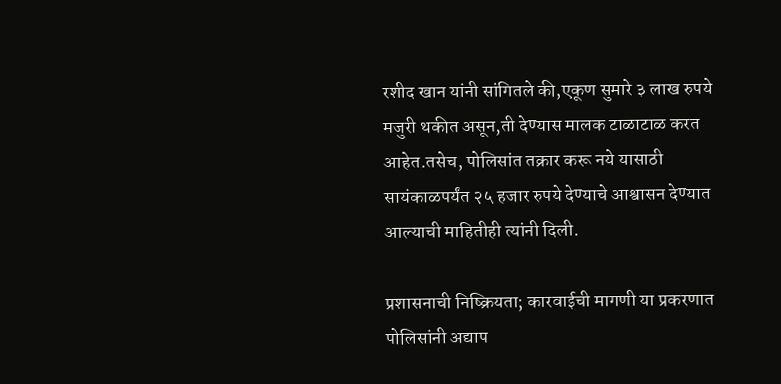रशीद खान यांनी सांगितले की,एकूण सुमारे ३ लाख रुपये मजुरी थकीत असून,ती देण्यास मालक टाळाटाळ करत आहेत.तसेच, पोलिसांत तक्रार करू नये यासाठी सायंकाळपर्यंत २५ हजार रुपये देण्याचे आश्वासन देण्यात आल्याची माहितीही त्यांनी दिली.

प्रशासनाची निष्क्रियता; कारवाईची मागणी या प्रकरणात पोलिसांनी अद्याप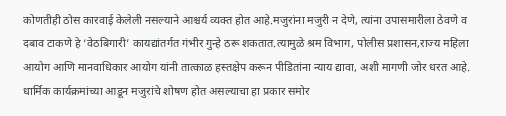कोणतीही ठोस कारवाई केलेली नसल्याने आश्चर्य व्यक्त होत आहे.मजुरांना मजुरी न देणे, त्यांना उपासमारीला ठेवणे व दबाव टाकणे हे ‘वेठबिगारी’ कायद्यांतर्गत गंभीर गुन्हे ठरू शकतात.त्यामुळे श्रम विभाग, पोलीस प्रशासन,राज्य महिला आयोग आणि मानवाधिकार आयोग यांनी तात्काळ हस्तक्षेप करून पीडितांना न्याय द्यावा, अशी मागणी जोर धरत आहे.
धार्मिक कार्यक्रमांच्या आडून मजुरांचे शोषण होत असल्याचा हा प्रकार समोर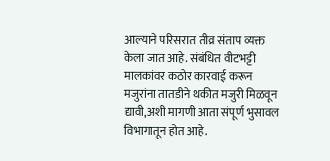आल्याने परिसरात तीव्र संताप व्यक्त केला जात आहे. संबंधित वीटभट्टी मालकांवर कठोर कारवाई करून मजुरांना तातडीने थकीत मजुरी मिळवून द्यावी,अशी मागणी आता संपूर्ण भुसावल विभागातून होत आहे.